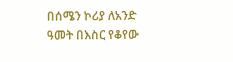በሰሜን ኮሪያ ለአንድ ዓመት በእስር የቆየው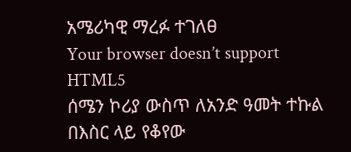አሜሪካዊ ማረፉ ተገለፀ
Your browser doesn’t support HTML5
ሰሜን ኮሪያ ውስጥ ለአንድ ዓመት ተኩል በእስር ላይ የቆየው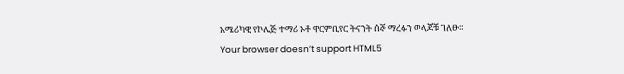አሜሪካዊ የኮሌጅ ተማሪ ኦቶ ዋርምቢየር ትናንት ሰኞ ማረፉን ወላጆቹ ገለፁ።
Your browser doesn’t support HTML5